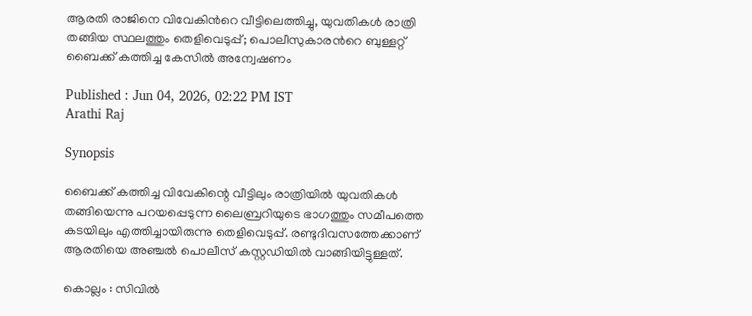ആരതി രാജിനെ വിവേകിന്‍റെ വീട്ടിലെത്തിച്ചു, യുവതികൾ രാത്രി തങ്ങിയ സ്ഥലത്തും തെളിവെടുപ്പ്; പൊലീസുകാരന്‍റെ ബുള്ളറ്റ് ബൈക്ക് കത്തിച്ച കേസിൽ അന്വേഷണം

Published : Jun 04, 2026, 02:22 PM IST
Arathi Raj

Synopsis

ബൈക്ക് കത്തിച്ച വിവേകിന്റെ വീട്ടിലും രാത്രിയിൽ യുവതികൾ തങ്ങിയെന്നു പറയപ്പെടുന്ന ലൈബ്രറിയുടെ ഭാഗത്തും സമീപത്തെ കടയിലും എത്തിച്ചായിരുന്നു തെളിവെടുപ്പ്. രണ്ടുദിവസത്തേക്കാണ് ആരതിയെ അഞ്ചൽ പൊലീസ് കസ്റ്റഡിയിൽ വാങ്ങിയിട്ടുള്ളത്.

കൊല്ലം : സിവിൽ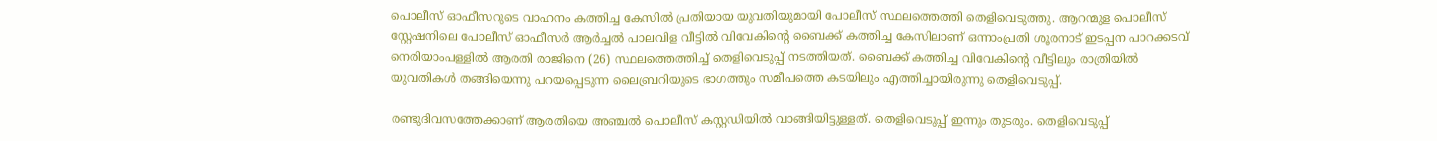പൊലീസ് ഓഫീസറുടെ വാഹനം കത്തിച്ച കേസിൽ പ്രതിയായ യുവതിയുമായി പോലീസ് സ്ഥലത്തെത്തി തെളിവെടുത്തു. ആറന്മുള പൊലീസ് സ്റ്റേഷനിലെ പോലീസ് ഓഫീസർ ആർച്ചൽ പാലവിള വീട്ടിൽ വിവേകിന്റെ ബൈക്ക് കത്തിച്ച കേസിലാണ് ഒന്നാംപ്രതി ശൂരനാട് ഇടപ്പന പാറക്കടവ് നെരിയാംപള്ളിൽ ആരതി രാജിനെ (26) സ്ഥലത്തെത്തിച്ച് തെളിവെടുപ്പ് നടത്തിയത്. ബൈക്ക് കത്തിച്ച വിവേകിന്റെ വീട്ടിലും രാത്രിയിൽ യുവതികൾ തങ്ങിയെന്നു പറയപ്പെടുന്ന ലൈബ്രറിയുടെ ഭാഗത്തും സമീപത്തെ കടയിലും എത്തിച്ചായിരുന്നു തെളിവെടുപ്പ്.

രണ്ടുദിവസത്തേക്കാണ് ആരതിയെ അഞ്ചൽ പൊലീസ് കസ്റ്റഡിയിൽ വാങ്ങിയിട്ടുള്ളത്. തെളിവെടുപ്പ് ഇന്നും തുടരും. തെളിവെടുപ്പ്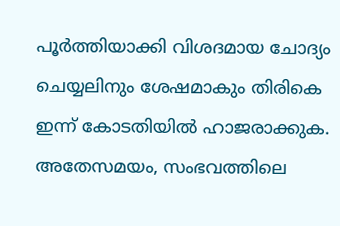പൂർത്തിയാക്കി വിശദമായ ചോദ്യം ചെയ്യലിനും ശേഷമാകും തിരികെ ഇന്ന് കോടതിയിൽ ഹാജരാക്കുക. അതേസമയം, സംഭവത്തിലെ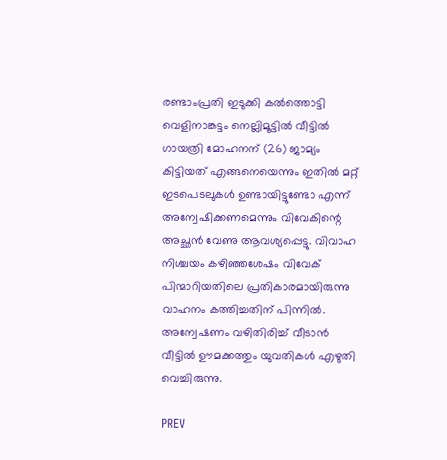രണ്ടാംപ്രതി ഇടുക്കി കൽത്തൊട്ടി വെളിനാങ്കട്ടം നെല്ലിമൂട്ടിൽ വീട്ടിൽ ഗായത്രി മോഹനന് (26) ജാമ്യം കിട്ടിയത് എങ്ങനെയെന്നും ഇതിൽ മറ്റ് ഇടപെടലുകൾ ഉണ്ടായിട്ടുണ്ടോ എന്ന് അന്വേഷിക്കണമെന്നും വിവേകിന്റെ അച്ഛൻ വേണു ആവശ്യപ്പെട്ടു. വിവാഹ നിശ്ചയം കഴിഞ്ഞശേഷം വിവേക് പിന്മാറിയതിലെ പ്രതികാരമായിരുന്നു വാഹനം കത്തിച്ചതിന് പിന്നിൽ. അന്വേഷണം വഴിതിരിച്ച് വീടാൻ വീട്ടിൽ ഊമക്കത്തും യുവതികൾ എഴുതി വെച്ചിരുന്നു.

PREV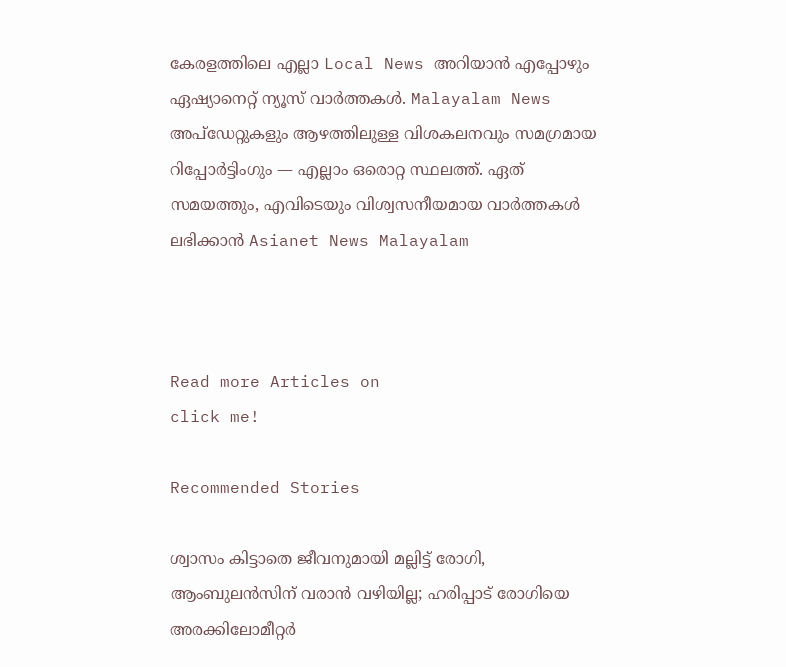കേരളത്തിലെ എല്ലാ Local News അറിയാൻ എപ്പോഴും ഏഷ്യാനെറ്റ് ന്യൂസ് വാർത്തകൾ. Malayalam News  അപ്‌ഡേറ്റുകളും ആഴത്തിലുള്ള വിശകലനവും സമഗ്രമായ റിപ്പോർട്ടിംഗും — എല്ലാം ഒരൊറ്റ സ്ഥലത്ത്. ഏത് സമയത്തും, എവിടെയും വിശ്വസനീയമായ വാർത്തകൾ ലഭിക്കാൻ Asianet News Malayalam



Read more Articles on
click me!

Recommended Stories

ശ്വാസം കിട്ടാതെ ജീവനുമായി മല്ലിട്ട് രോഗി, ആംബുലൻസിന് വരാൻ വഴിയില്ല; ഹരിപ്പാട് രോഗിയെ അരക്കിലോമീറ്റർ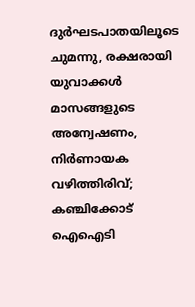ദുർഘടപാതയിലൂടെ ചുമന്നു, രക്ഷരായി യുവാക്കൾ
മാസങ്ങളുടെ അന്വേഷണം, നിർണായക വഴിത്തിരിവ്; കഞ്ചിക്കോട് ഐഐടി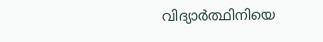വിദ്യാർത്ഥിനിയെ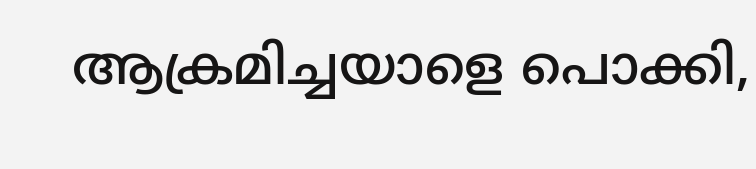ആക്രമിച്ചയാളെ പൊക്കി,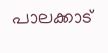പാലക്കാട്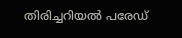തിരിച്ചറിയൽ പരേഡ്